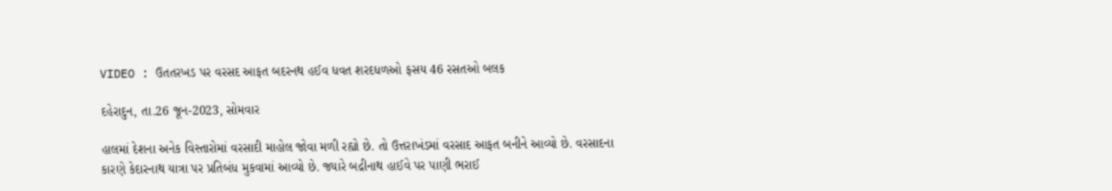VIDEO : ઉતતરખડ પર વરસદ આફત બદરનથ હઈવ ધવત શરદધળઓ ફસય 46 રસતઓ બલક

દહેરાદુન, તા.26 જૂન-2023, સોમવાર

હાલમાં દેશના અનેક વિસ્તારોમાં વરસાદી માહોલ જોવા મળી રહ્યો છે. તો ઉત્તરાખંડમાં વરસાદ આફત બનીને આવ્યો છે. વરસાદના કારણે કેદારનાથ યાત્રા પર પ્રતિબંધ મુકવામાં આવ્યો છે. જ્યારે બદ્રીનાથ હાઈવે પર પાણી ભરાઈ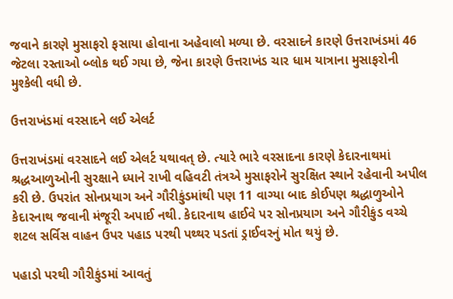જવાને કારણે મુસાફરો ફસાયા હોવાના અહેવાલો મળ્યા છે. વરસાદને કારણે ઉત્તરાખંડમાં 46 જેટલા રસ્તાઓ બ્લોક થઈ ગયા છે, જેના કારણે ઉત્તરાખંડ ચાર ધામ યાત્રાના મુસાફરોની મુશ્કેલી વધી છે.

ઉત્તરાખંડમાં વરસાદને લઈ એલર્ટ

ઉત્તરાખંડમાં વરસાદને લઈ એલર્ટ યથાવત્ છે. ત્યારે ભારે વરસાદના કારણે કેદારનાથમાં શ્રદ્ધઆળુઓની સુરક્ષાને ધ્યાને રાખી વહિવટી તંત્રએ મુસાફરોને સુરક્ષિત સ્થાને રહેવાની અપીલ કરી છે. ઉપરાંત સોનપ્રયાગ અને ગૌરીકુંડમાંથી પણ 11 વાગ્યા બાદ કોઈપણ શ્રદ્ધાળુઓને કેદારનાથ જવાની મંજૂરી અપાઈ નથી. કેદારનાથ હાઈવે પર સોનપ્રયાગ અને ગૌરીકુંડ વચ્ચે શટલ સર્વિસ વાહન ઉપર પહાડ પરથી પથ્થર પડતાં ડ્રાઈવરનું મોત થયું છે.

પહાડો પરથી ગૌરીકુંડમાં આવતું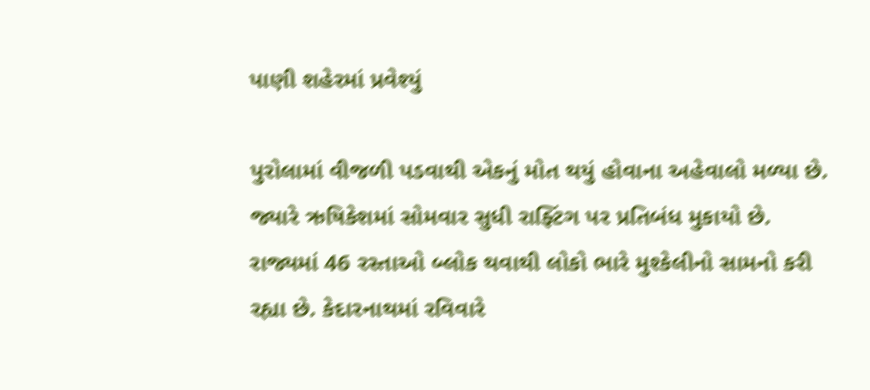પાણી શહેરમાં પ્રવેશ્યું

પુરોલામાં વીજળી પડવાથી એકનું મોત થયું હોવાના અહેવાલો મળ્યા છે. જ્યારે ઋષિકેશમાં સોમવાર સુધી રાફ્ટિંગ પર પ્રતિબંધ મુકાયો છે. રાજ્યમાં 46 રસ્તાઓ બ્લોક થવાથી લોકો ભારે મુશ્કેલીનો સામનો કરી રહ્યા છે. કેદારનાથમાં રવિવારે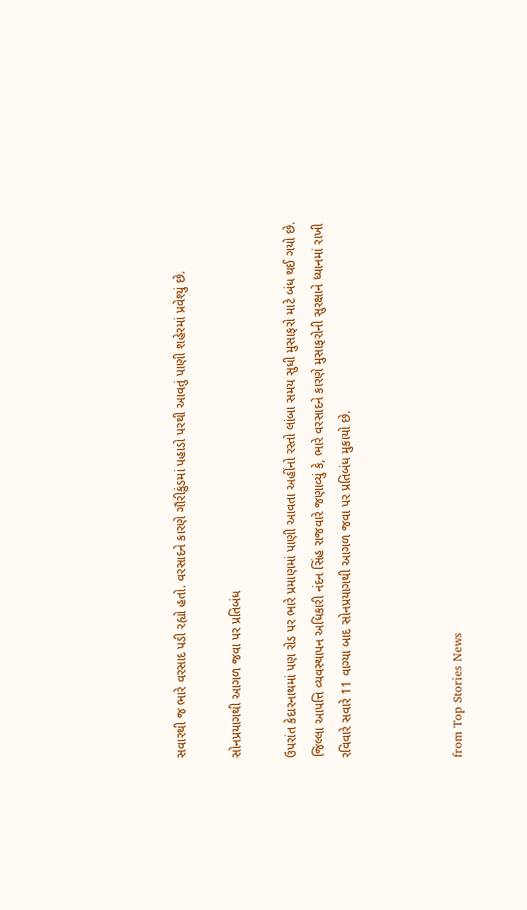સવારથી જ ભારે વરસાદ પડી રહ્યો હતો. વરસાદને કારણે ગૌરીકુંડમાં પહાડો પરથી આવતું પાણી શહેરમાં પ્રવેશ્યું છે.

સોનપ્રયાગથી આગળ જવા પર પ્રતિબંધ

ઉપરાંત કેદારનાથમાં પણ રોડ પર ભારે પ્રમાણમાં પાણી આવતા અહીંનો રસ્તો લાંબા સમય સુધી મુસાફરો માટે બંધ થઈ ગયો છે. જિલ્લા આપત્તિ વ્યવસ્થાપન અધિકારી નંદન સિંહ રાજવારે જણાવ્યું કે, ભારે વરસાદને કારણે મુસાફરોની સુરક્ષાને ધ્યાનમાં રાખી રવિવારે સવારે 11 વાગ્યા બાદ સોનપ્રયાગથી આગળ જવા પર પ્રતિબંધ મુકાયો છે.



from Top Stories News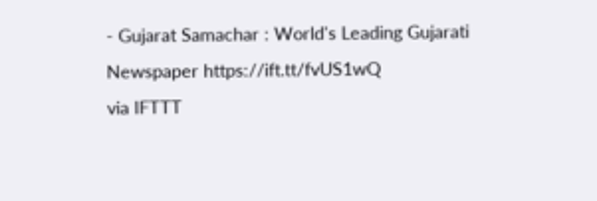- Gujarat Samachar : World's Leading Gujarati Newspaper https://ift.tt/fvUS1wQ
via IFTTT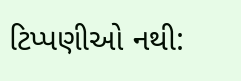ટિપ્પણીઓ નથી: